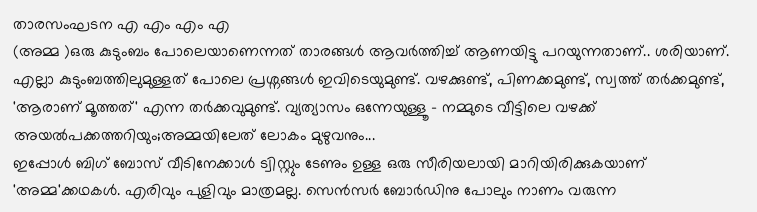താരസംഘടന എ എം എം എ
(അമ്മ )ഒരു കുടുംബം പോലെയാണെന്നത് താരങ്ങൾ ആവർത്തിച്ച് ആണയിട്ടു പറയുന്നതാണ്.. ശരിയാണ്. എല്ലാ കുടുംബത്തിലുമുള്ളത് പോലെ പ്രശ്നങ്ങൾ ഇവിടെയുമുണ്ട്. വഴക്കുണ്ട്, പിണക്കമുണ്ട്, സ്വത്ത് തർക്കമുണ്ട്, 'ആരാണ് മൂത്തത്' എന്ന തർക്കവുമുണ്ട്. വ്യത്യാസം ഒന്നേയുള്ളൂ - നമ്മുടെ വീട്ടിലെ വഴക്ക് അയൽപക്കത്തറിയും;അമ്മയിലേത് ലോകം മുഴുവനും...
ഇപ്പോൾ ബിഗ് ബോസ് വീടിനേക്കാൾ ട്വിസ്റ്റും ടേണും ഉള്ള ഒരു സീരിയലായി മാറിയിരിക്കുകയാണ് 'അമ്മ'ക്കഥകൾ. എരിവും പുളിവും മാത്രമല്ല. സെൻസർ ബോർഡിനു പോലും നാണം വരുന്ന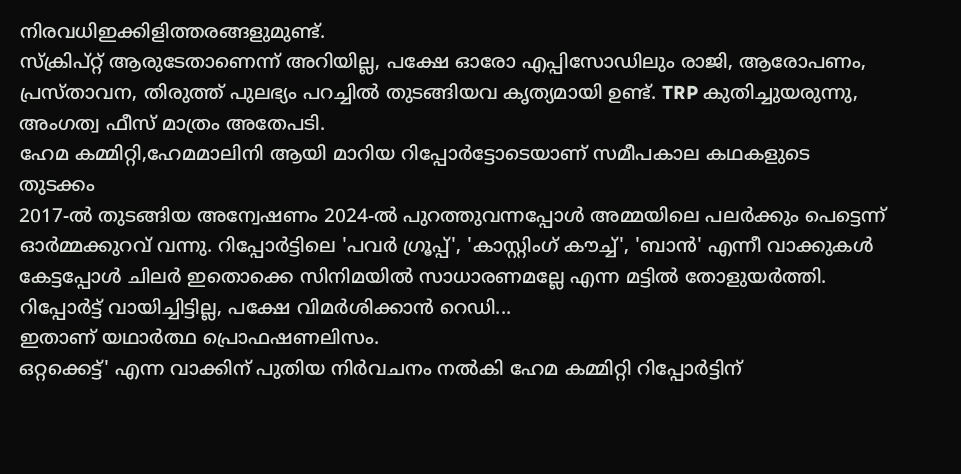നിരവധിഇക്കിളിത്തരങ്ങളുമുണ്ട്.
സ്ക്രിപ്റ്റ് ആരുടേതാണെന്ന് അറിയില്ല, പക്ഷേ ഓരോ എപ്പിസോഡിലും രാജി, ആരോപണം, പ്രസ്താവന, തിരുത്ത് പുലഭ്യം പറച്ചിൽ തുടങ്ങിയവ കൃത്യമായി ഉണ്ട്. TRP കുതിച്ചുയരുന്നു, അംഗത്വ ഫീസ് മാത്രം അതേപടി.
ഹേമ കമ്മിറ്റി,ഹേമമാലിനി ആയി മാറിയ റിപ്പോർട്ടോടെയാണ് സമീപകാല കഥകളുടെ തുടക്കം
2017-ൽ തുടങ്ങിയ അന്വേഷണം 2024-ൽ പുറത്തുവന്നപ്പോൾ അമ്മയിലെ പലർക്കും പെട്ടെന്ന് ഓർമ്മക്കുറവ് വന്നു. റിപ്പോർട്ടിലെ 'പവർ ഗ്രൂപ്പ്', 'കാസ്റ്റിംഗ് കൗച്ച്', 'ബാൻ' എന്നീ വാക്കുകൾ കേട്ടപ്പോൾ ചിലർ ഇതൊക്കെ സിനിമയിൽ സാധാരണമല്ലേ എന്ന മട്ടിൽ തോളുയർത്തി. റിപ്പോർട്ട് വായിച്ചിട്ടില്ല, പക്ഷേ വിമർശിക്കാൻ റെഡി...
ഇതാണ് യഥാർത്ഥ പ്രൊഫഷണലിസം.
ഒറ്റക്കെട്ട്' എന്ന വാക്കിന് പുതിയ നിർവചനം നൽകി ഹേമ കമ്മിറ്റി റിപ്പോർട്ടിന്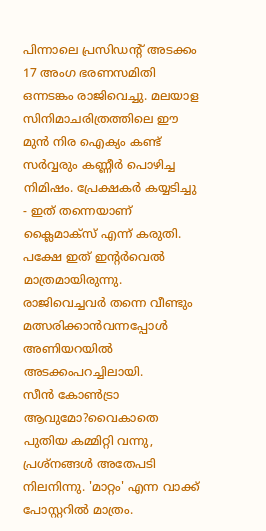പിന്നാലെ പ്രസിഡന്റ് അടക്കം 17 അംഗ ഭരണസമിതി ഒന്നടങ്കം രാജിവെച്ചു. മലയാള സിനിമാചരിത്രത്തിലെ ഈ മുൻ നിര ഐക്യം കണ്ട് സർവ്വരും കണ്ണീർ പൊഴിച്ച നിമിഷം. പ്രേക്ഷകർ കയ്യടിച്ചു - ഇത് തന്നെയാണ് ക്ലൈമാക്സ് എന്ന് കരുതി. പക്ഷേ ഇത് ഇന്റർവെൽ മാത്രമായിരുന്നു.
രാജിവെച്ചവർ തന്നെ വീണ്ടും മത്സരിക്കാൻവന്നപ്പോൾ അണിയറയിൽ അടക്കംപറച്ചിലായി.
സീൻ കോൺട്രാ ആവുമോ?വൈകാതെ പുതിയ കമ്മിറ്റി വന്നു, പ്രശ്നങ്ങൾ അതേപടി നിലനിന്നു. 'മാറ്റം' എന്ന വാക്ക് പോസ്റ്ററിൽ മാത്രം.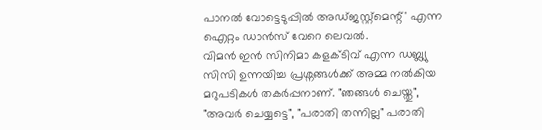പാനൽ വോട്ടെടുപ്പിൽ അഡ്ജസ്റ്റ്മെന്റ്' എന്ന ഐറ്റം ഡാൻസ് വേറെ ലെവൽ.
വിമൻ ഇൻ സിനിമാ കളക്ടിവ് എന്ന ഡബ്ല്യു സിസി ഉന്നയിച്ച പ്രശ്നങ്ങൾക്ക് അമ്മ നൽകിയ മറുപടികൾ തകർപ്പനാണ്. "ഞങ്ങൾ ചെയ്തു", "അവർ ചെയ്യട്ടെ", "പരാതി തന്നില്ല" പരാതി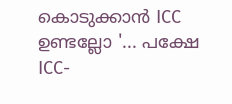കൊടുക്കാൻ ICC ഉണ്ടല്ലോ '... പക്ഷേ ICC-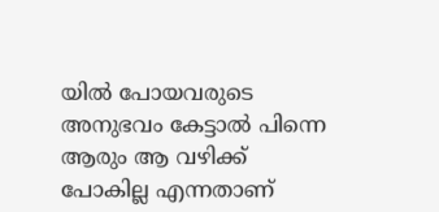യിൽ പോയവരുടെ അനുഭവം കേട്ടാൽ പിന്നെ ആരും ആ വഴിക്ക് പോകില്ല എന്നതാണ്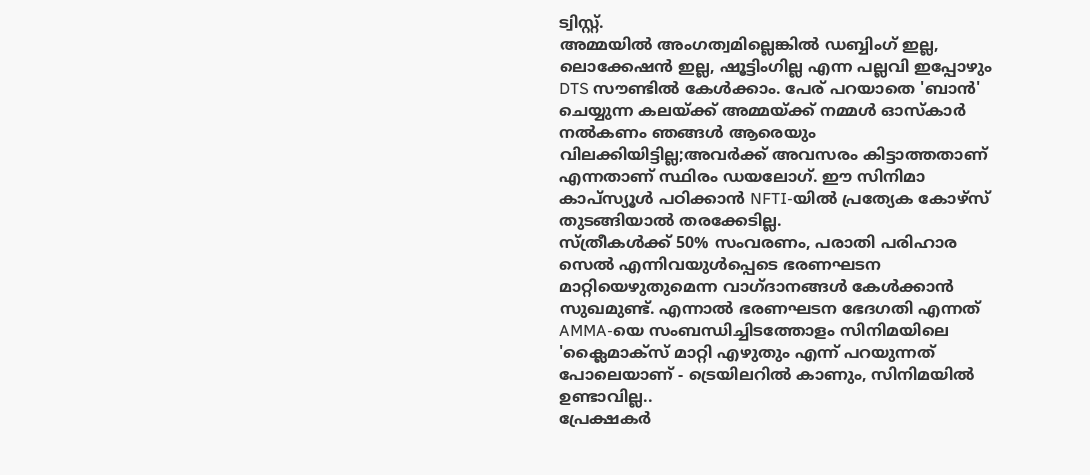ട്വിസ്റ്റ്.
അമ്മയിൽ അംഗത്വമില്ലെങ്കിൽ ഡബ്ബിംഗ് ഇല്ല, ലൊക്കേഷൻ ഇല്ല, ഷൂട്ടിംഗില്ല എന്ന പല്ലവി ഇപ്പോഴും DTS സൗണ്ടിൽ കേൾക്കാം. പേര് പറയാതെ 'ബാൻ' ചെയ്യുന്ന കലയ്ക്ക് അമ്മയ്ക്ക് നമ്മൾ ഓസ്കാർ നൽകണം ഞങ്ങൾ ആരെയും വിലക്കിയിട്ടില്ല;അവർക്ക് അവസരം കിട്ടാത്തതാണ് എന്നതാണ് സ്ഥിരം ഡയലോഗ്. ഈ സിനിമാ കാപ്സ്യൂൾ പഠിക്കാൻ NFTI-യിൽ പ്രത്യേക കോഴ്സ് തുടങ്ങിയാൽ തരക്കേടില്ല.
സ്ത്രീകൾക്ക് 50% സംവരണം, പരാതി പരിഹാര സെൽ എന്നിവയുൾപ്പെടെ ഭരണഘടന മാറ്റിയെഴുതുമെന്ന വാഗ്ദാനങ്ങൾ കേൾക്കാൻ സുഖമുണ്ട്. എന്നാൽ ഭരണഘടന ഭേദഗതി എന്നത് AMMA-യെ സംബന്ധിച്ചിടത്തോളം സിനിമയിലെ 'ക്ലൈമാക്സ് മാറ്റി എഴുതും എന്ന് പറയുന്നത് പോലെയാണ് - ട്രെയിലറിൽ കാണും, സിനിമയിൽ ഉണ്ടാവില്ല..
പ്രേക്ഷകർ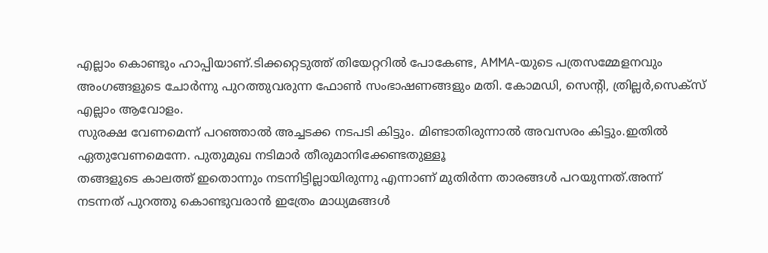എല്ലാം കൊണ്ടും ഹാപ്പിയാണ്.ടിക്കറ്റെടുത്ത് തിയേറ്ററിൽ പോകേണ്ട, AMMA-യുടെ പത്രസമ്മേളനവും അംഗങ്ങളുടെ ചോർന്നു പുറത്തുവരുന്ന ഫോൺ സംഭാഷണങ്ങളും മതി. കോമഡി, സെന്റി, ത്രില്ലർ,സെക്സ് എല്ലാം ആവോളം.
സുരക്ഷ വേണമെന്ന് പറഞ്ഞാൽ അച്ചടക്ക നടപടി കിട്ടും. മിണ്ടാതിരുന്നാൽ അവസരം കിട്ടും.ഇതിൽ ഏതുവേണമെന്നേ. പുതുമുഖ നടിമാർ തീരുമാനിക്കേണ്ടതുള്ളൂ
തങ്ങളുടെ കാലത്ത് ഇതൊന്നും നടന്നിട്ടില്ലായിരുന്നു എന്നാണ് മുതിർന്ന താരങ്ങൾ പറയുന്നത്.അന്ന് നടന്നത് പുറത്തു കൊണ്ടുവരാൻ ഇത്രേം മാധ്യമങ്ങൾ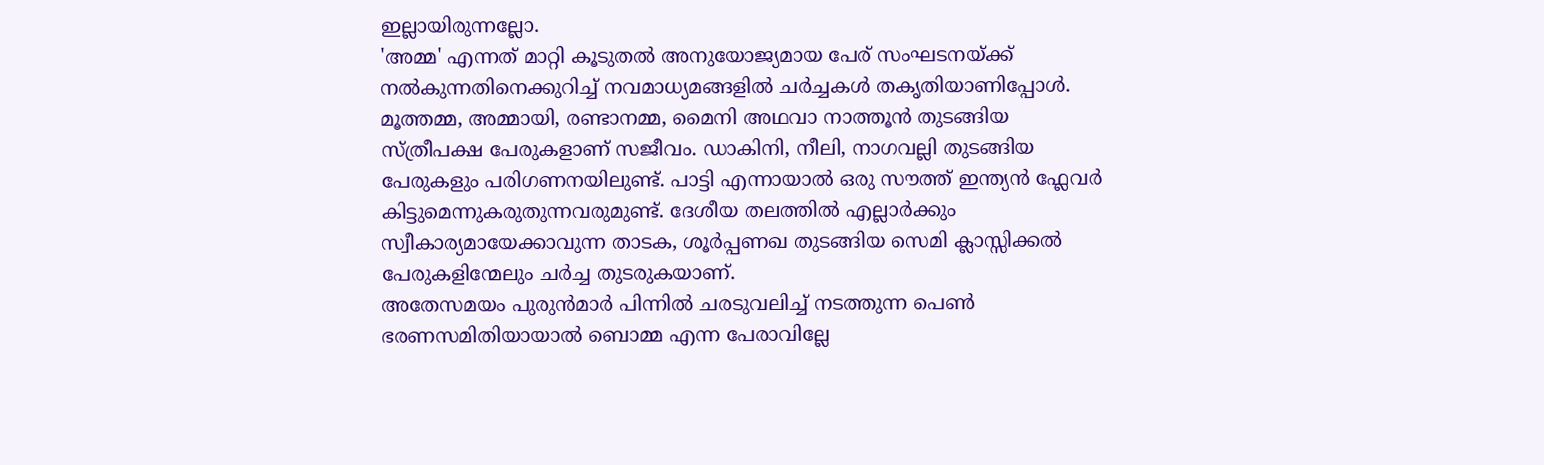ഇല്ലായിരുന്നല്ലോ.
'അമ്മ' എന്നത് മാറ്റി കൂടുതൽ അനുയോജ്യമായ പേര് സംഘടനയ്ക്ക് നൽകുന്നതിനെക്കുറിച്ച് നവമാധ്യമങ്ങളിൽ ചർച്ചകൾ തകൃതിയാണിപ്പോൾ. മൂത്തമ്മ, അമ്മായി, രണ്ടാനമ്മ, മൈനി അഥവാ നാത്തൂൻ തുടങ്ങിയ സ്ത്രീപക്ഷ പേരുകളാണ് സജീവം. ഡാകിനി, നീലി, നാഗവല്ലി തുടങ്ങിയ പേരുകളും പരിഗണനയിലുണ്ട്. പാട്ടി എന്നായാൽ ഒരു സൗത്ത് ഇന്ത്യൻ ഫ്ലേവർ കിട്ടുമെന്നുകരുതുന്നവരുമുണ്ട്. ദേശീയ തലത്തിൽ എല്ലാർക്കും സ്വീകാര്യമായേക്കാവുന്ന താടക, ശൂർപ്പണഖ തുടങ്ങിയ സെമി ക്ലാസ്സിക്കൽ പേരുകളിന്മേലും ചർച്ച തുടരുകയാണ്.
അതേസമയം പുരുൻമാർ പിന്നിൽ ചരടുവലിച്ച് നടത്തുന്ന പെൺ ഭരണസമിതിയായാൽ ബൊമ്മ എന്ന പേരാവില്ലേ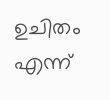ഉചിതം എന്ന്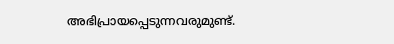അഭിപ്രായപ്പെടുന്നവരുമുണ്ട്.